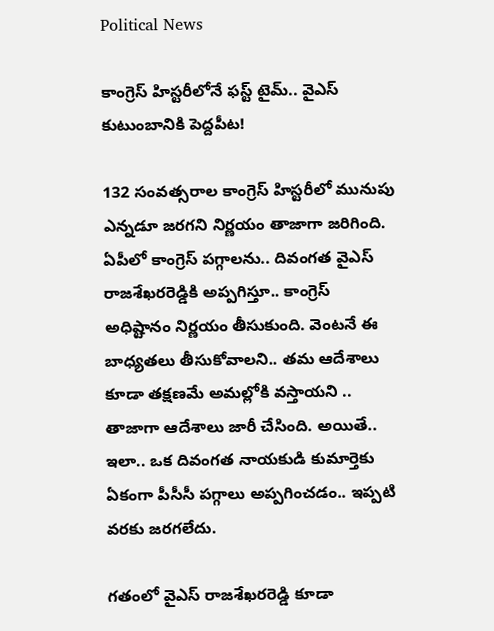Political News

కాంగ్రెస్ హిస్ట‌రీలోనే ఫ‌స్ట్ టైమ్‌.. వైఎస్ కుటుంబానికి పెద్ద‌పీట‌!

132 సంవ‌త్స‌రాల కాంగ్రెస్ హిస్ట‌రీలో మునుపు ఎన్న‌డూ జ‌ర‌గ‌ని నిర్ణ‌యం తాజాగా జ‌రిగింది. ఏపీలో కాంగ్రెస్ ప‌గ్గాల‌ను.. దివంగ‌త వైఎస్ రాజ‌శేఖ‌రరెడ్డికి అప్ప‌గిస్తూ.. కాంగ్రెస్ అధిష్టానం నిర్ణ‌యం తీసుకుంది. వెంట‌నే ఈ బాధ్య‌త‌లు తీసుకోవాల‌ని.. త‌మ ఆదేశాలు కూడా త‌క్ష‌ణ‌మే అమ‌ల్లోకి వ‌స్తాయ‌ని .. తాజాగా ఆదేశాలు జారీ చేసింది. అయితే.. ఇలా.. ఒక దివంగ‌త నాయ‌కుడి కుమార్తెకు ఏకంగా పీసీసీ ప‌గ్గాలు అప్ప‌గించ‌డం.. ఇప్ప‌టి వ‌ర‌కు జ‌ర‌గ‌లేదు.

గ‌తంలో వైఎస్ రాజ‌శేఖ‌ర‌రెడ్డి కూడా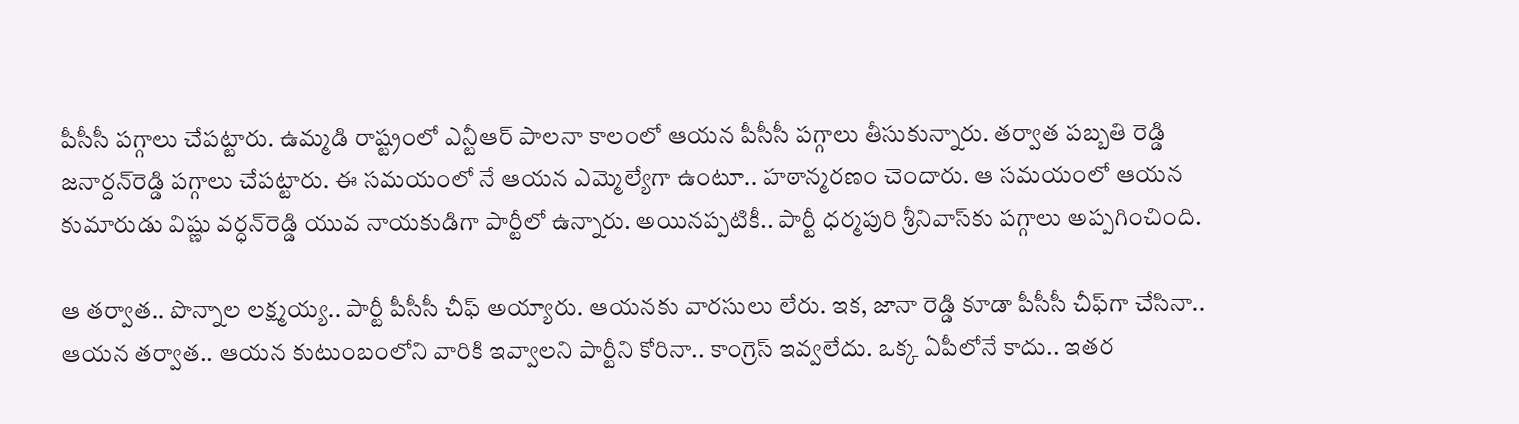పీసీసీ ప‌గ్గాలు చేప‌ట్టారు. ఉమ్మ‌డి రాష్ట్రంలో ఎన్టీఆర్ పాల‌నా కాలంలో ఆయ‌న పీసీసీ ప‌గ్గాలు తీసుకున్నారు. త‌ర్వాత ప‌బ్బ‌తి రెడ్డి జ‌నార్ద‌న్‌రెడ్డి ప‌గ్గాలు చేప‌ట్టారు. ఈ స‌మ‌యంలో నే ఆయ‌న ఎమ్మెల్యేగా ఉంటూ.. హ‌ఠాన్మ‌ర‌ణం చెందారు. ఆ స‌మ‌యంలో ఆయ‌న కుమారుడు విష్ణు వ‌ర్ధ‌న్‌రెడ్డి యువ నాయ‌కుడిగా పార్టీలో ఉన్నారు. అయిన‌ప్ప‌టికీ.. పార్టీ ధ‌ర్మ‌పురి శ్రీనివాస్‌కు ప‌గ్గాలు అప్ప‌గించింది.

ఆ త‌ర్వాత‌.. పొన్నాల లక్ష్మ‌య్య‌.. పార్టీ పీసీసీ చీఫ్ అయ్యారు. ఆయ‌నకు వార‌సులు లేరు. ఇక‌, జానా రెడ్డి కూడా పీసీసీ చీఫ్‌గా చేసినా.. ఆయన త‌ర్వాత‌.. ఆయ‌న కుటుంబంలోని వారికి ఇవ్వాల‌ని పార్టీని కోరినా.. కాంగ్రెస్ ఇవ్వ‌లేదు. ఒక్క ఏపీలోనే కాదు.. ఇత‌ర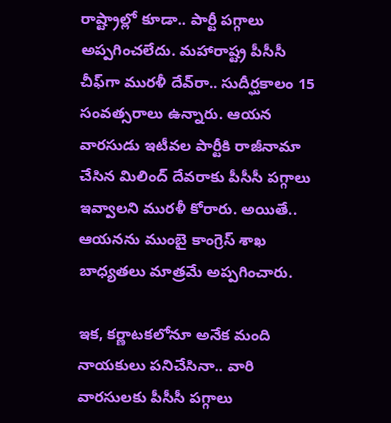రాష్ట్రాల్లో కూడా.. పార్టీ ప‌గ్గాలు అప్ప‌గించ‌లేదు. మ‌హారాష్ట్ర పీసీసీ చీఫ్‌గా ముర‌ళీ దేవ్‌రా.. సుదీర్ఘ‌కాలం 15 సంవ‌త్స‌రాలు ఉన్నారు. ఆయ‌న వార‌సుడు ఇటీవ‌ల పార్టీకి రాజీనామా చేసిన మిలింద్ దేవరాకు పీసీసీ ప‌గ్గాలు ఇవ్వాల‌ని ముర‌ళీ కోరారు. అయితే.. ఆయ‌న‌ను ముంబై కాంగ్రెస్ శాఖ బాధ్య‌త‌లు మాత్ర‌మే అప్ప‌గించారు.

ఇక‌, క‌ర్ణాట‌క‌లోనూ అనేక మంది నాయ‌కులు ప‌నిచేసినా.. వారి వార‌సుల‌కు పీసీసీ ప‌గ్గాలు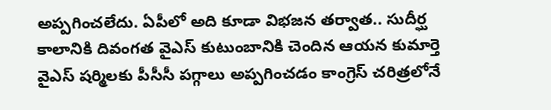అప్ప‌గించ‌లేదు. ఏపీలో అది కూడా విభ‌జ‌న త‌ర్వాత‌.. సుదీర్ఘ కాలానికి దివంగ‌త వైఎస్ కుటుంబానికి చెందిన ఆయ‌న కుమార్తె వైఎస్ ష‌ర్మిల‌కు పీసీసీ ప‌గ్గాలు అప్ప‌గించ‌డం కాంగ్రెస్ చ‌రిత్ర‌లోనే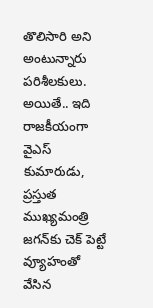తొలిసారి అని అంటున్నారు ప‌రిశీల‌కులు. అయితే.. ఇది రాజ‌కీయంగా వైఎస్ కుమారుడు, ప్ర‌స్తుత ముఖ్య‌మంత్రి జ‌గ‌న్‌కు చెక్ పెట్టే వ్యూహంతో వేసిన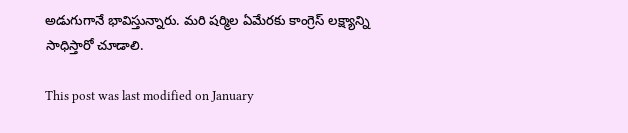అడుగుగానే భావిస్తున్నారు. మ‌రి ష‌ర్మిల ఏమేర‌కు కాంగ్రెస్ ల‌క్ష్యాన్ని సాధిస్తారో చూడాలి.

This post was last modified on January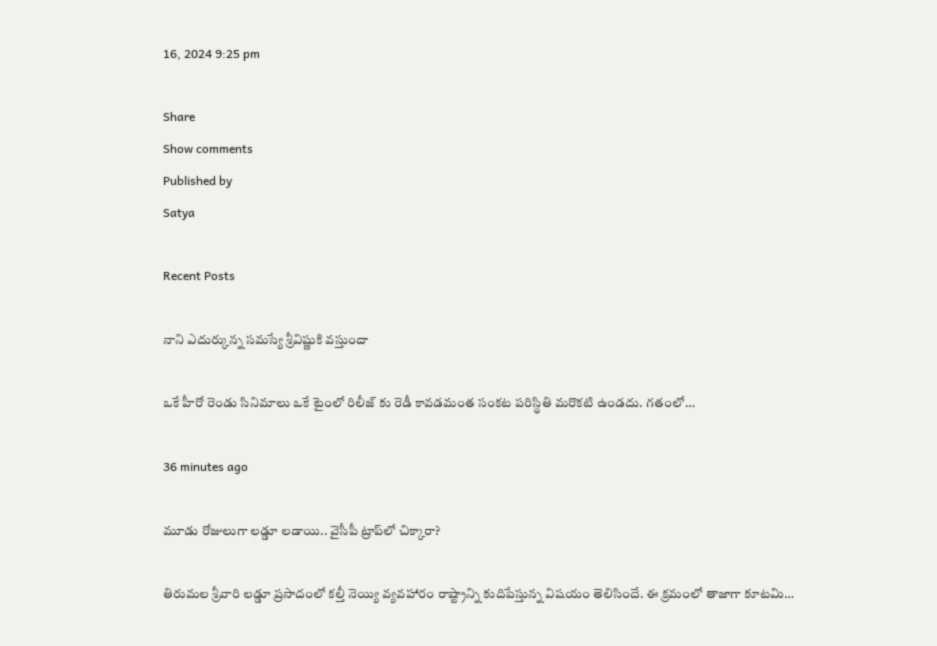16, 2024 9:25 pm

Share
Show comments
Published by
Satya

Recent Posts

నాని ఎదుర్కున్న సమస్యే శ్రీవిష్ణుకి వస్తుందా

ఒకే హీరో రెండు సినిమాలు ఒకే టైంలో రిలీజ్ కు రెడీ కావడమంత సంకట పరిస్థితి మరొకటి ఉండదు. గతంలో…

36 minutes ago

మూడు రోజులుగా లడ్డూ లడాయి.. వైసీపీ ట్రాప్‌లో చిక్కారా?

తిరుమల శ్రీవారి లడ్డూ ప్రసాదంలో కల్తీ నెయ్యి వ్యవహారం రాష్ట్రాన్ని కుదిపేస్తున్న విషయం తెలిసిందే. ఈ క్రమంలో తాజాగా కూటమి…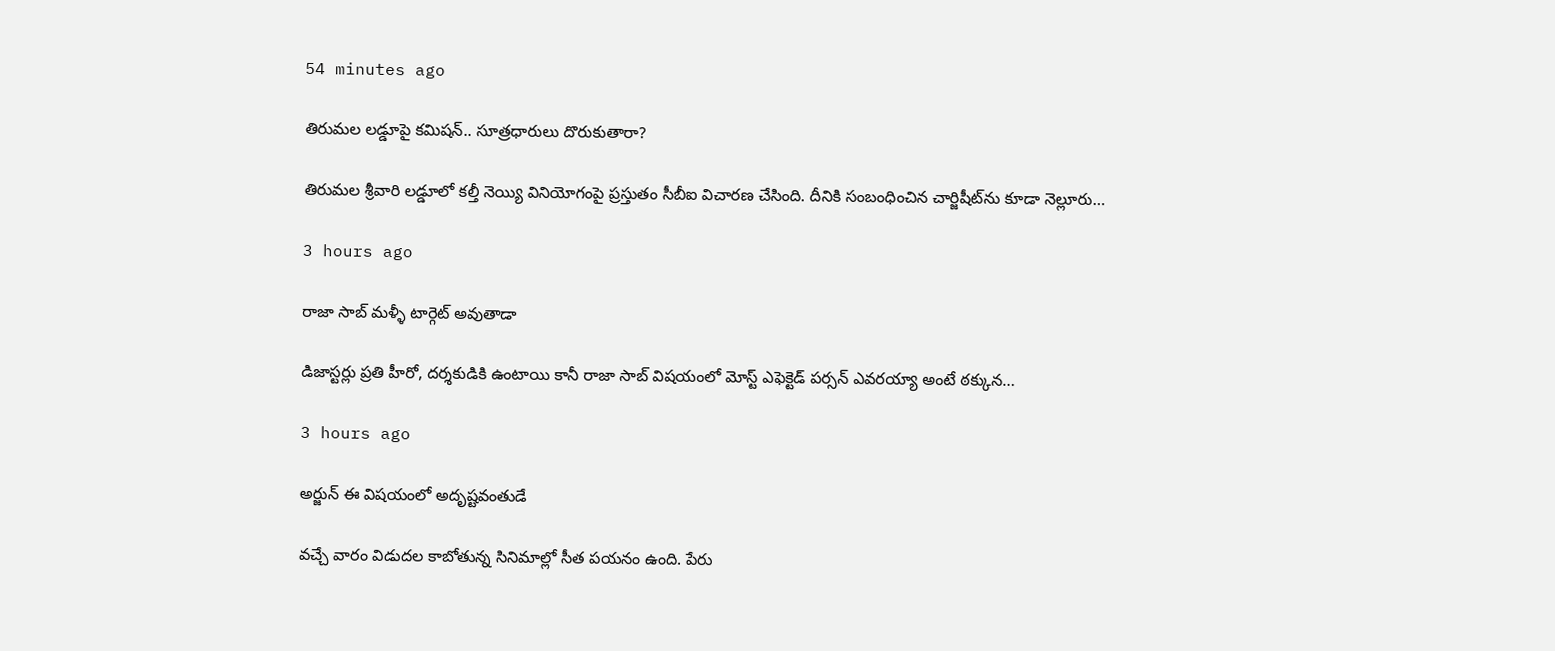54 minutes ago

తిరుమ‌ల ల‌డ్డూపై క‌మిష‌న్‌.. సూత్రధారులు దొరుకుతారా?

తిరుమ‌ల శ్రీవారి ల‌డ్డూలో క‌ల్తీ నెయ్యి వినియోగంపై ప్ర‌స్తుతం సీబీఐ విచార‌ణ చేసింది. దీనికి సంబంధించిన చార్జిషీట్‌ను కూడా నెల్లూరు…

3 hours ago

రాజా సాబ్ మళ్ళీ టార్గెట్ అవుతాడా

డిజాస్టర్లు ప్రతి హీరో, దర్శకుడికి ఉంటాయి కానీ రాజా సాబ్ విషయంలో మోస్ట్ ఎఫెక్టెడ్ పర్సన్ ఎవరయ్యా అంటే ఠక్కున…

3 hours ago

అర్జున్ ఈ విషయంలో అదృష్టవంతుడే

వచ్చే వారం విడుదల కాబోతున్న సినిమాల్లో సీత పయనం ఉంది. పేరు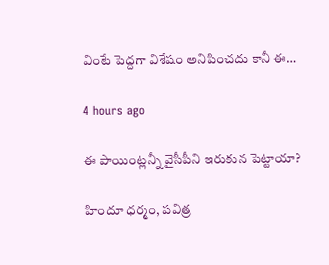వింటే పెద్దగా విశేషం అనిపించదు కానీ ఈ…

4 hours ago

ఈ పాయింట్లన్నీ వైసీపీని ఇరుకున పెట్టాయా?

హిందూ ధర్మం, పవిత్ర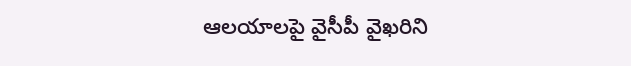ఆలయాలపై వైసీపీ వైఖరిని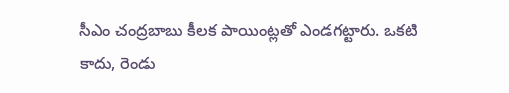సీఎం చంద్రబాబు కీలక పాయింట్లతో ఎండగట్టారు. ఒకటి కాదు, రెండు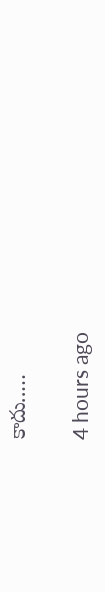కాదు..…

4 hours ago